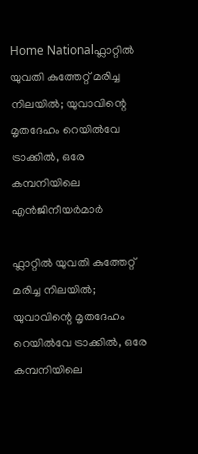Home Nationalഫ്ലാറ്റിൽ യുവതി കുത്തേറ്റ് മരിച്ച നിലയിൽ; യുവാവിന്റെ മൃതദേഹം റെയിൽവേ ട്രാക്കിൽ, ഒരേ കമ്പനിയിലെ എൻജിനീയർമാർ

ഫ്ലാറ്റിൽ യുവതി കുത്തേറ്റ് മരിച്ച നിലയിൽ; യുവാവിന്റെ മൃതദേഹം റെയിൽവേ ട്രാക്കിൽ, ഒരേ കമ്പനിയിലെ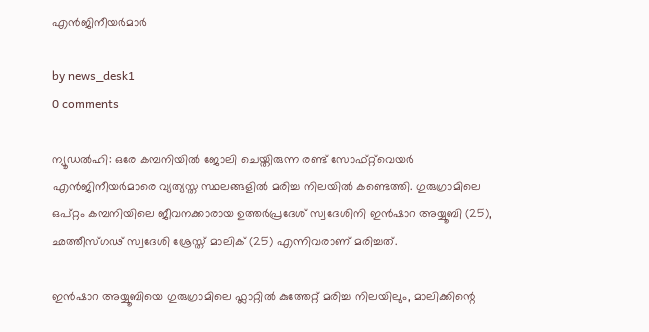എൻജിനീയർമാർ

by news_desk1
0 comments

ന്യൂഡൽഹി: ഒരേ കമ്പനിയിൽ ജോലി ചെയ്തിരുന്ന രണ്ട് സോഫ്റ്റ്‌വെയർ എൻജിനീയർമാരെ വ്യത്യസ്ത സ്ഥലങ്ങളിൽ മരിച്ച നിലയിൽ കണ്ടെത്തി. ഗുരുഗ്രാമിലെ ഒപ്റ്റം കമ്പനിയിലെ ജീവനക്കാരായ ഉത്തർപ്രദേശ് സ്വദേശിനി ഇൻഷാറ അയ്യൂബി (25), ഛത്തീസ്ഗഢ് സ്വദേശി ശ്രേസ്ത് മാലിക് (25) എന്നിവരാണ് മരിച്ചത്.

ഇൻഷാറ അയ്യൂബിയെ ഗുരുഗ്രാമിലെ ഫ്ലാറ്റിൽ കുത്തേറ്റ് മരിച്ച നിലയിലും, മാലിക്കിന്റെ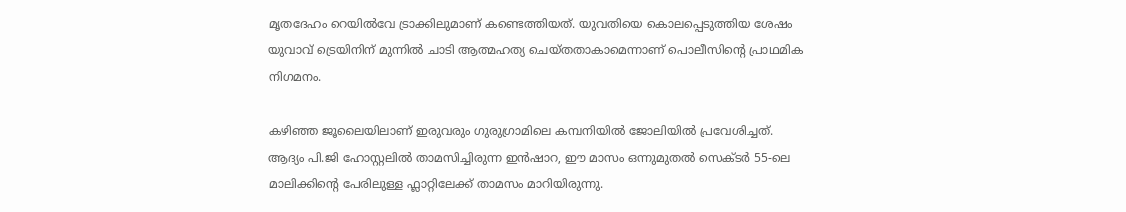മൃതദേഹം റെയിൽവേ ട്രാക്കിലുമാണ് കണ്ടെത്തിയത്. യുവതിയെ കൊലപ്പെടുത്തിയ ശേഷം യുവാവ് ട്രെയിനിന് മുന്നിൽ ചാടി ആത്മഹത്യ ചെയ്തതാകാമെന്നാണ് പൊലീസിന്റെ പ്രാഥമിക നിഗമനം.

കഴിഞ്ഞ ജൂലൈയിലാണ് ഇരുവരും ഗുരുഗ്രാമിലെ കമ്പനിയിൽ ജോലിയിൽ പ്രവേശിച്ചത്. ആദ്യം പി.ജി ഹോസ്റ്റലിൽ താമസിച്ചിരുന്ന ഇൻഷാറ, ഈ മാസം ഒന്നുമുതൽ സെക്ടർ 55-ലെ മാലിക്കിന്റെ പേരിലുള്ള ഫ്ലാറ്റിലേക്ക് താമസം മാറിയിരുന്നു.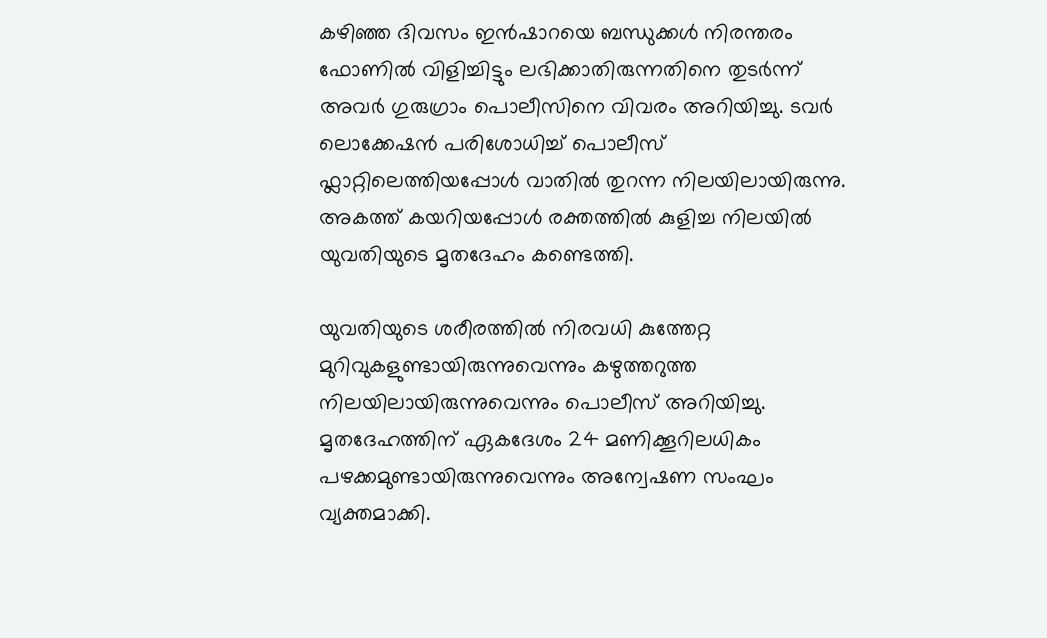കഴിഞ്ഞ ദിവസം ഇൻഷാറയെ ബന്ധുക്കൾ നിരന്തരം ഫോണിൽ വിളിച്ചിട്ടും ലഭിക്കാതിരുന്നതിനെ തുടർന്ന് അവർ ഗുരുഗ്രാം പൊലീസിനെ വിവരം അറിയിച്ചു. ടവർ ലൊക്കേഷൻ പരിശോധിച്ച് പൊലീസ് ഫ്ലാറ്റിലെത്തിയപ്പോൾ വാതിൽ തുറന്ന നിലയിലായിരുന്നു. അകത്ത് കയറിയപ്പോൾ രക്തത്തിൽ കുളിച്ച നിലയിൽ യുവതിയുടെ മൃതദേഹം കണ്ടെത്തി.

യുവതിയുടെ ശരീരത്തിൽ നിരവധി കുത്തേറ്റ മുറിവുകളുണ്ടായിരുന്നുവെന്നും കഴുത്തറുത്ത നിലയിലായിരുന്നുവെന്നും പൊലീസ് അറിയിച്ചു. മൃതദേഹത്തിന് ഏകദേശം 24 മണിക്കൂറിലധികം പഴക്കമുണ്ടായിരുന്നുവെന്നും അന്വേഷണ സംഘം വ്യക്തമാക്കി.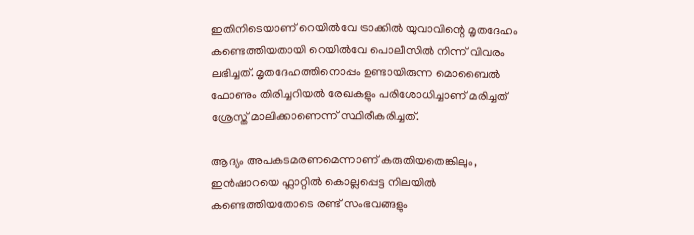ഇതിനിടെയാണ് റെയിൽവേ ട്രാക്കിൽ യുവാവിന്റെ മൃതദേഹം കണ്ടെത്തിയതായി റെയിൽവേ പൊലീസിൽ നിന്ന് വിവരം ലഭിച്ചത്. മൃതദേഹത്തിനൊപ്പം ഉണ്ടായിരുന്ന മൊബൈൽ ഫോണും തിരിച്ചറിയൽ രേഖകളും പരിശോധിച്ചാണ് മരിച്ചത് ശ്രേസ്ത് മാലിക്കാണെന്ന് സ്ഥിരീകരിച്ചത്.

ആദ്യം അപകടമരണമെന്നാണ് കരുതിയതെങ്കിലും, ഇൻഷാറയെ ഫ്ലാറ്റിൽ കൊല്ലപ്പെട്ട നിലയിൽ കണ്ടെത്തിയതോടെ രണ്ട് സംഭവങ്ങളും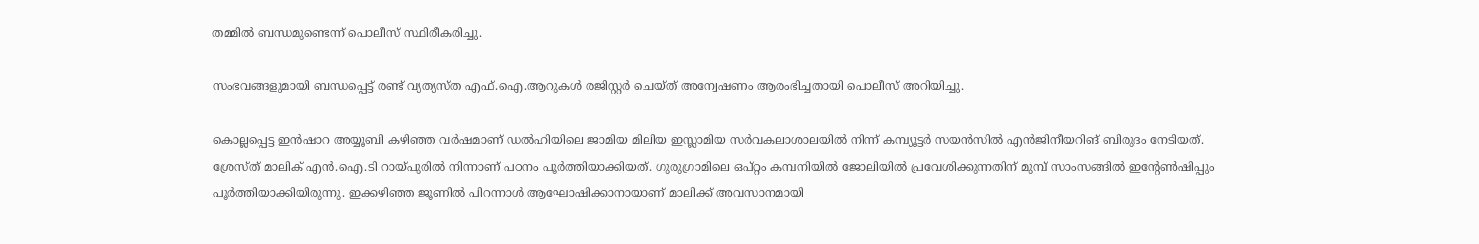തമ്മിൽ ബന്ധമുണ്ടെന്ന് പൊലീസ് സ്ഥിരീകരിച്ചു.

സംഭവങ്ങളുമായി ബന്ധപ്പെട്ട് രണ്ട് വ്യത്യസ്ത എഫ്.ഐ.ആറുകൾ രജിസ്റ്റർ ചെയ്ത് അന്വേഷണം ആരംഭിച്ചതായി പൊലീസ് അറിയിച്ചു.

കൊല്ലപ്പെട്ട ഇൻഷാറ അയ്യൂബി കഴിഞ്ഞ വർഷമാണ് ഡൽഹിയിലെ ജാമിയ മിലിയ ഇസ്ലാമിയ സർവകലാശാലയിൽ നിന്ന് കമ്പ്യൂട്ടർ സയൻസിൽ എൻജിനീയറിങ് ബിരുദം നേടിയത്. ശ്രേസ്ത് മാലിക് എൻ.ഐ.ടി റായ്പുരിൽ നിന്നാണ് പഠനം പൂർത്തിയാക്കിയത്. ഗുരുഗ്രാമിലെ ഒപ്റ്റം കമ്പനിയിൽ ജോലിയിൽ പ്രവേശിക്കുന്നതിന് മുമ്പ് സാംസങ്ങിൽ ഇന്റേൺഷിപ്പും പൂർത്തിയാക്കിയിരുന്നു. ഇക്കഴിഞ്ഞ ജൂണിൽ പിറന്നാൾ ആഘോഷിക്കാനായാണ് മാലിക്ക് അവസാനമായി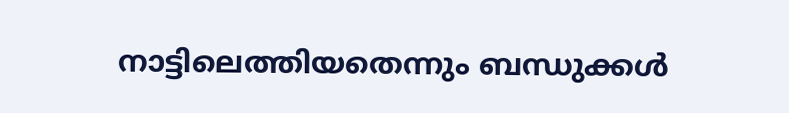നാട്ടിലെത്തിയതെന്നും ബന്ധുക്കൾ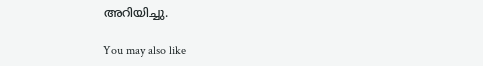അറിയിച്ചു.

You may also like